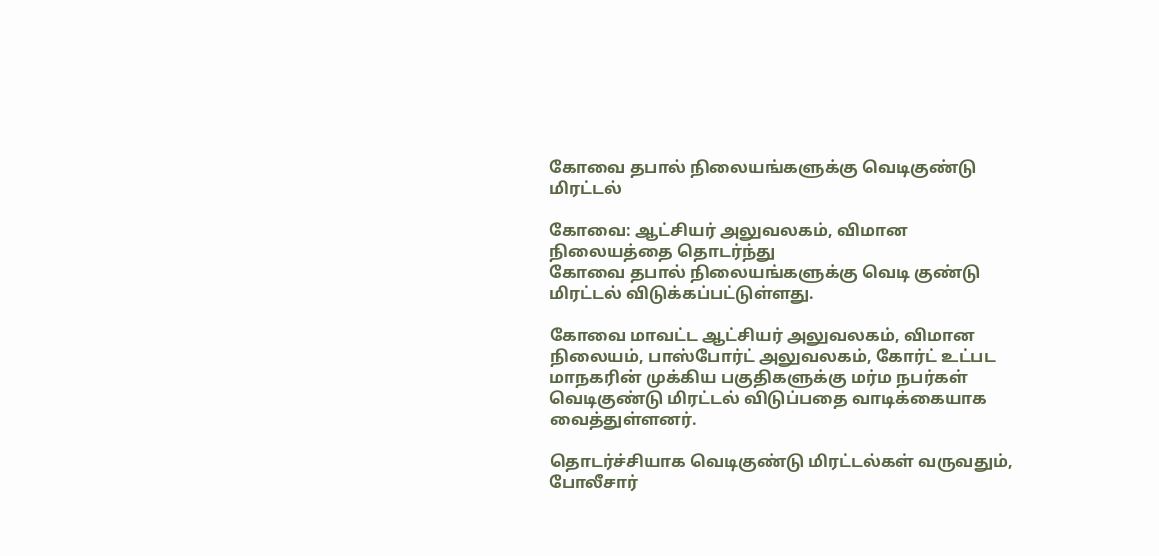கோவை தபால் நிலையங்களுக்கு வெடிகுண்டு மிரட்டல்

கோவை: ஆட்சியர் அலுவலகம், விமான நிலையத்தை தொடர்ந்து
கோவை தபால் நிலையங்களுக்கு வெடி குண்டு மிரட்டல் விடுக்கப்பட்டுள்ளது.

கோவை மாவட்ட ஆட்சியர் அலுவலகம், விமான நிலையம், பாஸ்போர்ட் அலுவலகம், கோர்ட் உட்பட மாநகரின் முக்கிய பகுதிகளுக்கு மர்ம நபர்கள் வெடிகுண்டு மிரட்டல் விடுப்பதை வாடிக்கையாக வைத்துள்ளனர்.

தொடர்ச்சியாக வெடிகுண்டு மிரட்டல்கள் வருவதும், போலீசார்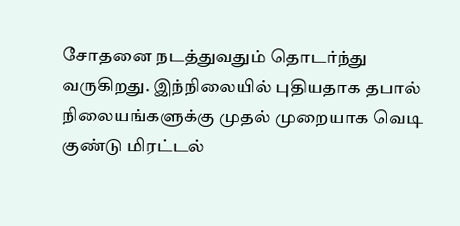சோதனை நடத்துவதும் தொடர்ந்து வருகிறது. இந்நிலையில் புதியதாக தபால் நிலையங்களுக்கு முதல் முறையாக வெடி குண்டு மிரட்டல்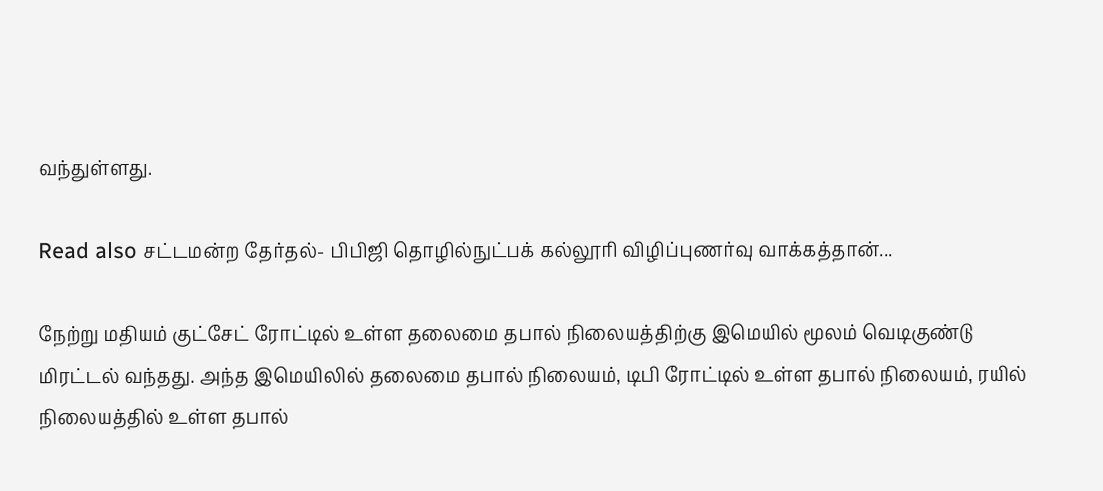வந்துள்ளது.

Read also சட்டமன்ற தேர்தல்- பிபிஜி தொழில்நுட்பக் கல்லூரி விழிப்புணர்வு வாக்கத்தான்...

நேற்று மதியம் குட்சேட் ரோட்டில் உள்ள தலைமை தபால் நிலையத்திற்கு இமெயில் மூலம் வெடிகுண்டு மிரட்டல் வந்தது. அந்த இமெயிலில் தலைமை தபால் நிலையம், டிபி ரோட்டில் உள்ள தபால் நிலையம், ரயில் நிலையத்தில் உள்ள தபால்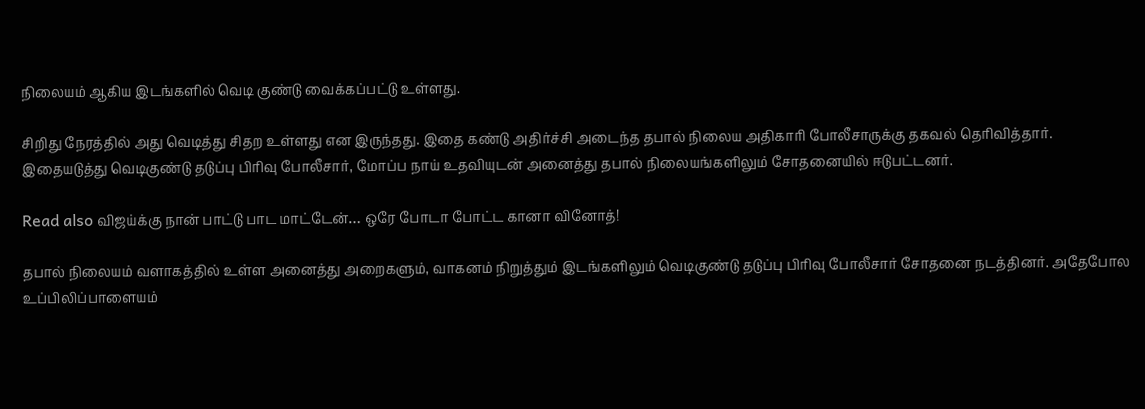நிலையம் ஆகிய இடங்களில் வெடி குண்டு வைக்கப்பட்டு உள்ளது.

சிறிது நேரத்தில் அது வெடித்து சிதற உள்ளது என இருந்தது. இதை கண்டு அதிர்ச்சி அடைந்த தபால் நிலைய அதிகாரி போலீசாருக்கு தகவல் தெரிவித்தார். இதையடுத்து வெடிகுண்டு தடுப்பு பிரிவு போலீசார், மோப்ப நாய் உதவியுடன் அனைத்து தபால் நிலையங்களிலும் சோதனையில் ஈடுபட்டனர்.

Read also விஜய்க்கு நான் பாட்டு பாட மாட்டேன்… ஒரே போடா போட்ட கானா வினோத்!

தபால் நிலையம் வளாகத்தில் உள்ள அனைத்து அறைகளும், வாகனம் நிறுத்தும் இடங்களிலும் வெடிகுண்டு தடுப்பு பிரிவு போலீசார் சோதனை நடத்தினர். அதேபோல உப்பிலிப்பாளையம்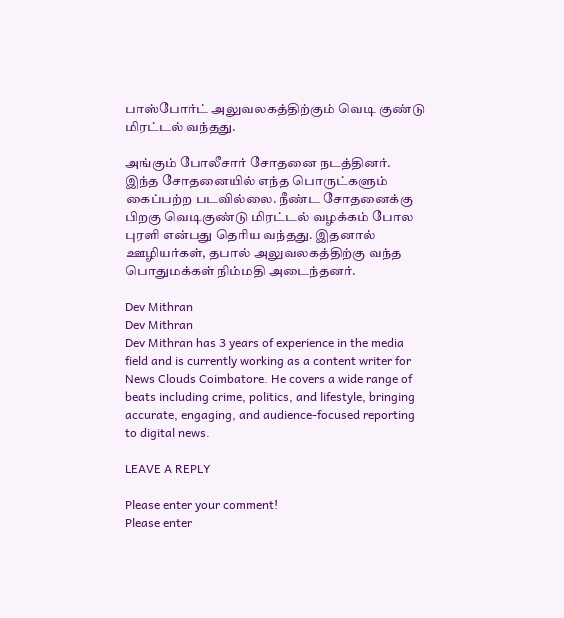பாஸ்போர்ட் அலுவலகத்திற்கும் வெடி குண்டு மிரட்டல் வந்தது.

அங்கும் போலீசார் சோதனை நடத்தினர். இந்த சோதனையில் எந்த பொருட்களும் கைப்பற்ற படவில்லை. நீண்ட சோதனைக்கு பிறகு வெடிகுண்டு மிரட்டல் வழக்கம் போல புரளி என்பது தெரிய வந்தது. இதனால் ஊழியர்கள், தபால் அலுவலகத்திற்கு வந்த பொதுமக்கள் நிம்மதி அடைந்தனர்.

Dev Mithran
Dev Mithran
Dev Mithran has 3 years of experience in the media field and is currently working as a content writer for News Clouds Coimbatore. He covers a wide range of beats including crime, politics, and lifestyle, bringing accurate, engaging, and audience-focused reporting to digital news.

LEAVE A REPLY

Please enter your comment!
Please enter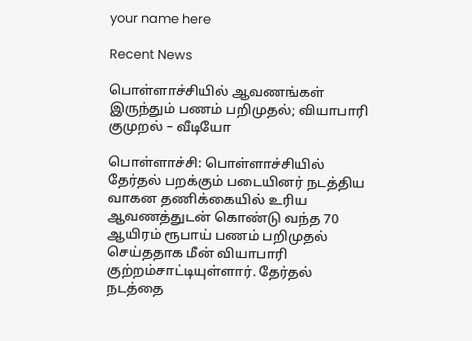your name here

Recent News

பொள்ளாச்சியில் ஆவணங்கள் இருந்தும் பணம் பறிமுதல்; வியாபாரி குமுறல் – வீடியோ

பொள்ளாச்சி: பொள்ளாச்சியில் தேர்தல் பறக்கும் படையினர் நடத்திய வாகன தணிக்கையில் உரிய ஆவணத்துடன் கொண்டு வந்த 70 ஆயிரம் ரூபாய் பணம் பறிமுதல் செய்ததாக மீன் வியாபாரி குற்றம்சாட்டியுள்ளார். தேர்தல் நடத்தை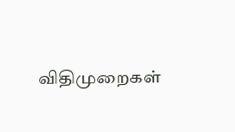விதிமுறைகள்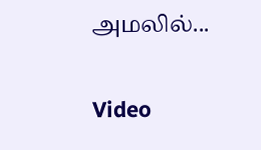அமலில்...

Video